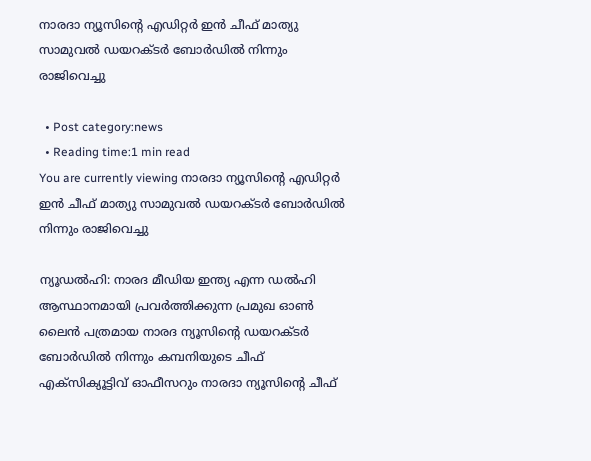നാരദാ ന്യൂസിന്റെ എഡിറ്റർ ഇൻ ചീഫ് മാത്യു സാമുവൽ ഡയറക്ടർ ബോർഡിൽ നിന്നും രാജിവെച്ചു

  • Post category:news
  • Reading time:1 min read
You are currently viewing നാരദാ ന്യൂസിന്റെ എഡിറ്റർ ഇൻ ചീഫ് മാത്യു സാമുവൽ ഡയറക്ടർ ബോർഡിൽ നിന്നും രാജിവെച്ചു

ന്യൂഡല്‍ഹി: നാരദ മീഡിയ ഇന്ത്യ എന്ന ഡൽഹി ആസ്ഥാനമായി പ്രവർത്തിക്കുന്ന പ്രമുഖ ഓണ്‍ ലൈന്‍ പത്രമായ നാരദ ന്യൂസിന്റെ ഡയറക്ടർ ബോർഡിൽ നിന്നും കമ്പനിയുടെ ചീഫ് എക്സിക്യൂട്ടിവ് ഓഫീസറും നാരദാ ന്യൂസിന്റെ ചീഫ്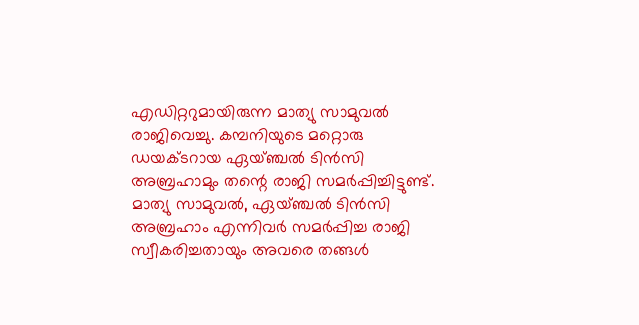എഡിറ്ററുമായിരുന്ന മാത്യു സാമുവൽ രാജിവെച്ചു. കമ്പനിയുടെ മറ്റൊരു ഡയക്ടറായ ഏയ്ഞ്ചൽ ടിൻസി അബ്രഹാമും തന്റെ രാജി സമർപ്പിച്ചിട്ടുണ്ട്. മാത്യു സാമുവൽ, ഏയ്ഞ്ചൽ ടിൻസി അബ്രഹാം എന്നിവർ സമർപ്പിച്ച രാജി സ്വീകരിച്ചതായും അവരെ തങ്ങൾ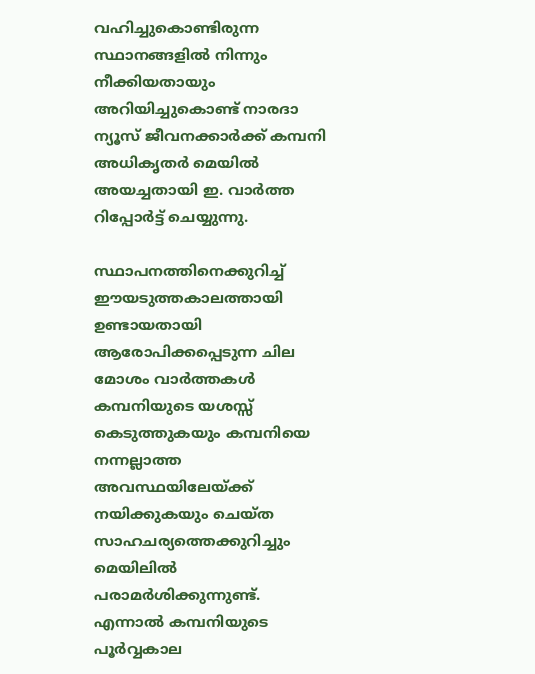വഹിച്ചുകൊണ്ടിരുന്ന സ്ഥാനങ്ങളിൽ നിന്നും നീക്കിയതായും അറിയിച്ചുകൊണ്ട് നാരദാ ന്യൂസ് ജീവനക്കാർക്ക് കമ്പനി അധികൃതർ മെയില്‍ അയച്ചതായി ഇ. വാര്‍ത്ത റിപ്പോര്‍ട്ട് ചെയ്യുന്നു.

സ്ഥാപനത്തിനെക്കുറിച്ച് ഈയടുത്തകാലത്തായി ഉണ്ടായതായി ആരോപിക്കപ്പെടുന്ന ചില മോശം വാർത്തകൾ കമ്പനിയുടെ യശസ്സ് കെടുത്തുകയും കമ്പനിയെ നന്നല്ലാത്ത അവസ്ഥയിലേയ്ക്ക് നയിക്കുകയും ചെയ്ത സാഹചര്യത്തെക്കുറിച്ചും മെയിലിൽ പരാമർശിക്കുന്നുണ്ട്. എന്നാൽ കമ്പനിയുടെ പൂർവ്വകാല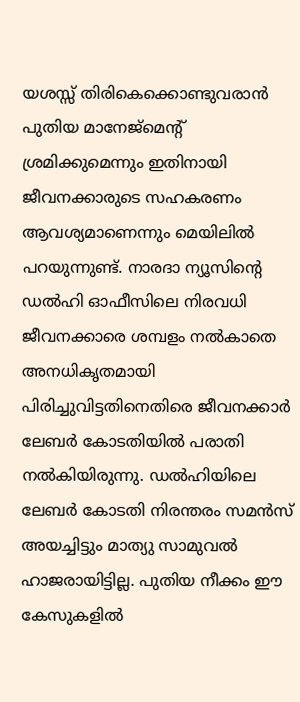യശസ്സ് തിരികെക്കൊണ്ടുവരാൻ പുതിയ മാനേജ്മെന്റ് ശ്രമിക്കുമെന്നും ഇതിനായി ജീവനക്കാരുടെ സഹകരണം ആവശ്യമാണെന്നും മെയിലിൽ പറയുന്നുണ്ട്. നാരദാ ന്യൂസിന്റെ ഡൽഹി ഓഫീസിലെ നിരവധി ജീവനക്കാരെ ശമ്പളം നൽകാതെ അനധികൃതമായി പിരിച്ചുവിട്ടതിനെതിരെ ജീവനക്കാർ ലേബർ കോടതിയിൽ പരാതി നൽകിയിരുന്നു. ഡൽഹിയിലെ ലേബർ കോടതി നിരന്തരം സമൻസ് അയച്ചിട്ടും മാത്യു സാമുവൽ ഹാജരായിട്ടില്ല. പുതിയ നീക്കം ഈ കേസുകളിൽ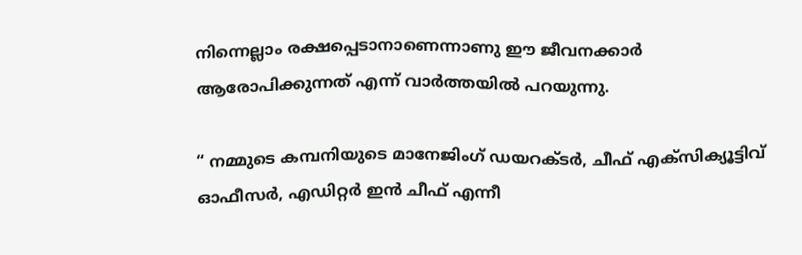നിന്നെല്ലാം രക്ഷപ്പെടാനാണെന്നാണു ഈ ജീവനക്കാർ ആരോപിക്കുന്നത് എന്ന് വാര്‍ത്തയില്‍ പറയുന്നു.

“ നമ്മുടെ കമ്പനിയുടെ മാനേജിംഗ് ഡയറക്ടർ, ചീഫ് എക്സിക്യൂട്ടിവ് ഓഫീസർ, എഡിറ്റർ ഇൻ ചീഫ് എന്നീ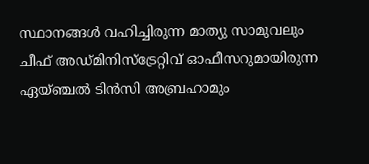സ്ഥാനങ്ങൾ വഹിച്ചിരുന്ന മാത്യു സാമുവലും ചീഫ് അഡ്മിനിസ്ട്രേറ്റിവ് ഓഫീസറുമായിരുന്ന ഏയ്ഞ്ചൽ ടിൻസി അബ്രഹാമും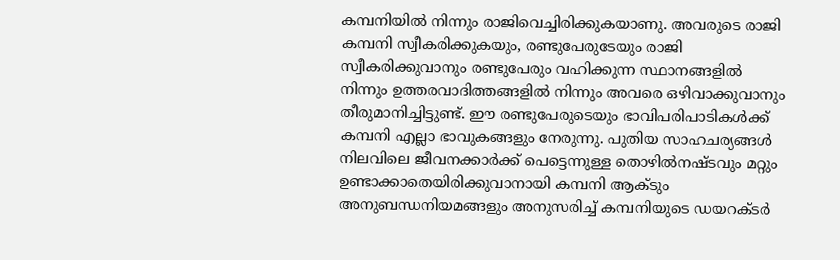കമ്പനിയിൽ നിന്നും രാജിവെച്ചിരിക്കുകയാണു. അവരുടെ രാജി കമ്പനി സ്വീകരിക്കുകയും, രണ്ടുപേരുടേയും രാജി സ്വീകരിക്കുവാനും രണ്ടുപേരും വഹിക്കുന്ന സ്ഥാനങ്ങളിൽ നിന്നും ഉത്തരവാദിത്തങ്ങളിൽ നിന്നും അവരെ ഒഴിവാക്കുവാനും തീരുമാനിച്ചിട്ടുണ്ട്. ഈ രണ്ടുപേരുടെയും ഭാവിപരിപാടികൾക്ക് കമ്പനി എല്ലാ ഭാവുകങ്ങളും നേരുന്നു. പുതിയ സാഹചര്യങ്ങൾ നിലവിലെ ജീവനക്കാർക്ക് പെട്ടെന്നുള്ള തൊഴിൽനഷ്ടവും മറ്റും ഉണ്ടാക്കാതെയിരിക്കുവാനായി കമ്പനി ആക്ടും അനുബന്ധനിയമങ്ങളും അനുസരിച്ച് കമ്പനിയുടെ ഡയറക്ടർ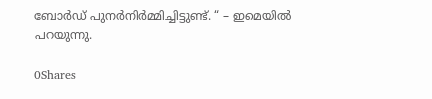ബോർഡ് പുനർനിർമ്മിച്ചിട്ടുണ്ട്. “ – ഇമെയിൽ പറയുന്നു.

0Shares